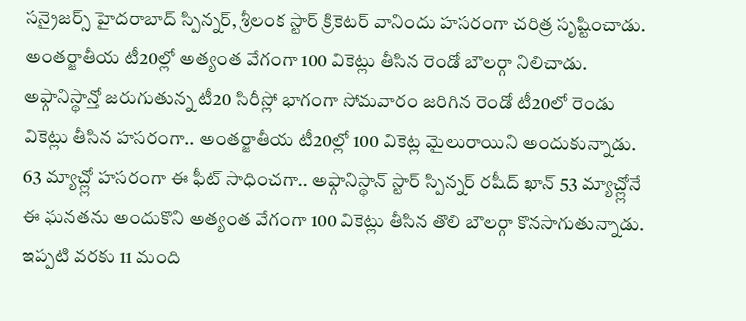సన్రైజర్స్ హైదరాబాద్ స్పిన్నర్, శ్రీలంక స్టార్ క్రికెటర్ వానిందు హసరంగా చరిత్ర సృష్టించాడు. అంతర్జాతీయ టీ20ల్లో అత్యంత వేగంగా 100 వికెట్లు తీసిన రెండో బౌలర్గా నిలిచాడు. అఫ్గానిస్థాన్తో జరుగుతున్న టీ20 సిరీస్లో భాగంగా సోమవారం జరిగిన రెండో టీ20లో రెండు వికెట్లు తీసిన హసరంగా.. అంతర్జాతీయ టీ20ల్లో 100 వికెట్ల మైలురాయిని అందుకున్నాడు.
63 మ్యాచ్ల్లో హసరంగా ఈ ఫీట్ సాధించగా.. అఫ్గానిస్థాన్ స్టార్ స్పిన్నర్ రషీద్ ఖాన్ 53 మ్యాచ్ల్లోనే ఈ ఘనతను అందుకొని అత్యంత వేగంగా 100 వికెట్లు తీసిన తొలి బౌలర్గా కొనసాగుతున్నాడు. ఇప్పటి వరకు 11 మంది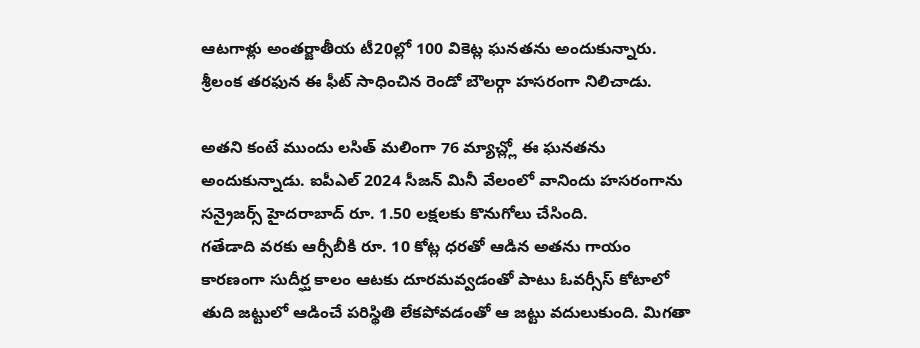ఆటగాళ్లు అంతర్జాతీయ టీ20ల్లో 100 వికెట్ల ఘనతను అందుకున్నారు.
శ్రీలంక తరఫున ఈ ఫీట్ సాధించిన రెండో బౌలర్గా హసరంగా నిలిచాడు.

అతని కంటే ముందు లసిత్ మలింగా 76 మ్యాచ్ల్లో ఈ ఘనతను అందుకున్నాడు. ఐపీఎల్ 2024 సీజన్ మినీ వేలంలో వానిందు హసరంగాను సన్రైజర్స్ హైదరాబాద్ రూ. 1.50 లక్షలకు కొనుగోలు చేసింది.
గతేడాది వరకు ఆర్సీబీకి రూ. 10 కోట్ల ధరతో ఆడిన అతను గాయం కారణంగా సుదీర్ఘ కాలం ఆటకు దూరమవ్వడంతో పాటు ఓవర్సీస్ కోటాలో తుది జట్టులో ఆడించే పరిస్థితి లేకపోవడంతో ఆ జట్టు వదులుకుంది. మిగతా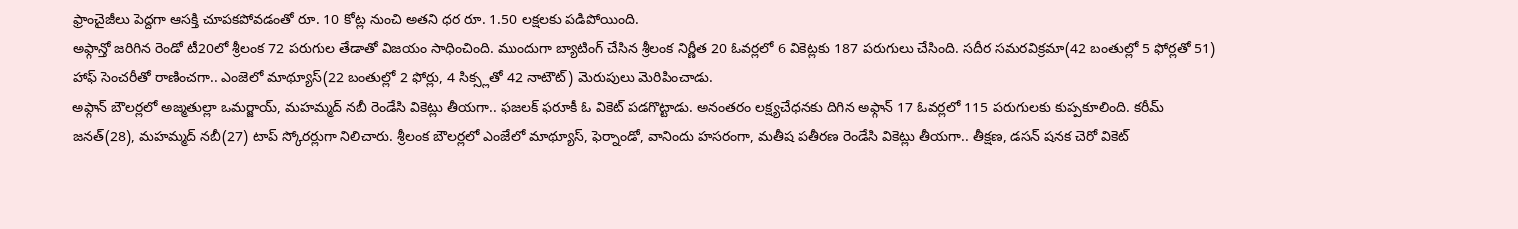ఫ్రాంచైజీలు పెద్దగా ఆసక్తి చూపకపోవడంతో రూ. 10 కోట్ల నుంచి అతని ధర రూ. 1.50 లక్షలకు పడిపోయింది.
అఫ్గాన్తో జరిగిన రెండో టీ20లో శ్రీలంక 72 పరుగుల తేడాతో విజయం సాధించింది. ముందుగా బ్యాటింగ్ చేసిన శ్రీలంక నిర్ణీత 20 ఓవర్లలో 6 వికెట్లకు 187 పరుగులు చేసింది. సదీర సమరవిక్రమా(42 బంతుల్లో 5 ఫోర్లతో 51) హాఫ్ సెంచరీతో రాణించగా.. ఎంజెలో మాథ్యూస్(22 బంతుల్లో 2 ఫోర్లు, 4 సిక్స్లతో 42 నాటౌట్) మెరుపులు మెరిపించాడు.
అఫ్గాన్ బౌలర్లలో అజ్మతుల్లా ఒమర్జాయ్, మహమ్మద్ నబీ రెండేసి వికెట్లు తీయగా.. ఫజలక్ ఫరూకీ ఓ వికెట్ పడగొట్టాడు. అనంతరం లక్ష్యచేధనకు దిగిన అఫ్గాన్ 17 ఓవర్లలో 115 పరుగులకు కుప్పకూలింది. కరీమ్ జనత్(28), మహమ్మద్ నబీ(27) టాప్ స్కోరర్లుగా నిలిచారు. శ్రీలంక బౌలర్లలో ఎంజేలో మాథ్యూస్, ఫెర్నాండో, వానిందు హసరంగా, మతీష పతీరణ రెండేసి వికెట్లు తీయగా.. తీక్షణ, డసన్ షనక చెరో వికెట్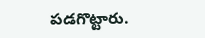పడగొట్టారు.